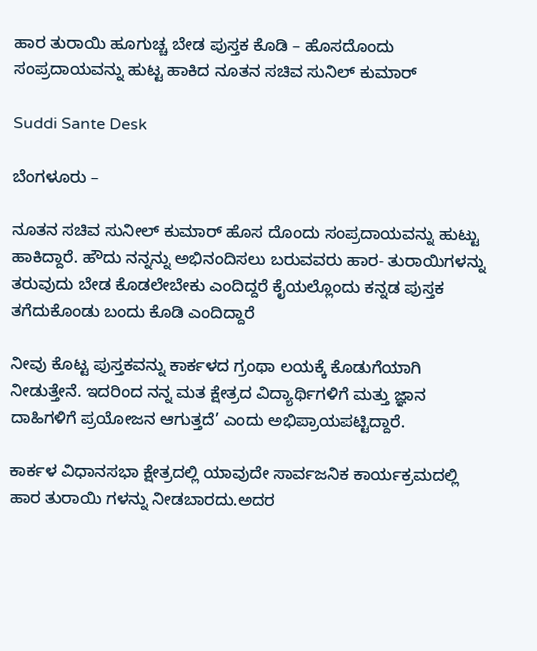ಹಾರ ತುರಾಯಿ ಹೂಗುಚ್ಚ ಬೇಡ ಪುಸ್ತಕ ಕೊಡಿ – ಹೊಸದೊಂದು ಸಂಪ್ರದಾಯವನ್ನು ಹುಟ್ಟ ಹಾಕಿದ ನೂತನ ಸಚಿವ ಸುನಿಲ್ ಕುಮಾರ್

Suddi Sante Desk

ಬೆಂಗಳೂರು –

ನೂತನ ಸಚಿವ ಸುನೀಲ್ ಕುಮಾರ್ ಹೊಸ ದೊಂದು ಸಂಪ್ರದಾಯವನ್ನು ಹುಟ್ಟು ಹಾಕಿದ್ದಾರೆ. ಹೌದು ನನ್ನನ್ನು ಅಭಿನಂದಿಸಲು ಬರುವವರು ಹಾರ- ತುರಾಯಿಗಳನ್ನು ತರುವುದು ಬೇಡ ಕೊಡಲೇಬೇಕು ಎಂದಿದ್ದರೆ ಕೈಯಲ್ಲೊಂದು ಕನ್ನಡ ಪುಸ್ತಕ ತಗೆದುಕೊಂಡು ಬಂದು ಕೊಡಿ ಎಂದಿದ್ದಾರೆ

ನೀವು ಕೊಟ್ಟ ಪುಸ್ತಕವನ್ನು ಕಾರ್ಕಳದ ಗ್ರಂಥಾ ಲಯಕ್ಕೆ ಕೊಡುಗೆಯಾಗಿ ನೀಡುತ್ತೇನೆ. ಇದರಿಂದ ನನ್ನ ಮತ ಕ್ಷೇತ್ರದ ವಿದ್ಯಾರ್ಥಿಗಳಿಗೆ ಮತ್ತು ಜ್ಞಾನ ದಾಹಿಗಳಿಗೆ ಪ್ರಯೋಜನ ಆಗುತ್ತದೆ’ ಎಂದು ಅಭಿಪ್ರಾಯಪಟ್ಟಿದ್ದಾರೆ.

ಕಾರ್ಕಳ ವಿಧಾನಸಭಾ ಕ್ಷೇತ್ರದಲ್ಲಿ ಯಾವುದೇ ಸಾರ್ವಜನಿಕ ಕಾರ್ಯಕ್ರಮದಲ್ಲಿ ಹಾರ ತುರಾಯಿ ಗಳನ್ನು ನೀಡಬಾರದು.ಅದರ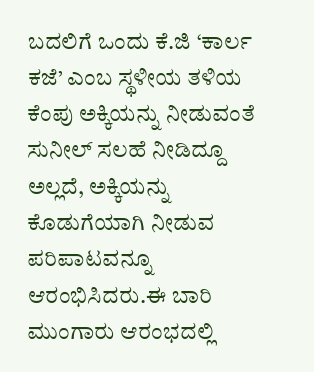ಬದಲಿಗೆ ಒಂದು ಕೆ.ಜಿ ‘ಕಾರ್ಲ ಕಜೆ’ ಎಂಬ ಸ್ಥಳೀಯ ತಳಿಯ ಕೆಂಪು ಅಕ್ಕಿಯನ್ನು ನೀಡುವಂತೆ ಸುನೀಲ್‌ ಸಲಹೆ ನೀಡಿದ್ದೂ ಅಲ್ಲದೆ, ಅಕ್ಕಿಯನ್ನು ಕೊಡುಗೆಯಾಗಿ ನೀಡುವ ಪರಿಪಾಟವನ್ನೂ ಆರಂಭಿಸಿದರು.ಈ ಬಾರಿ ಮುಂಗಾರು ಆರಂಭದಲ್ಲಿ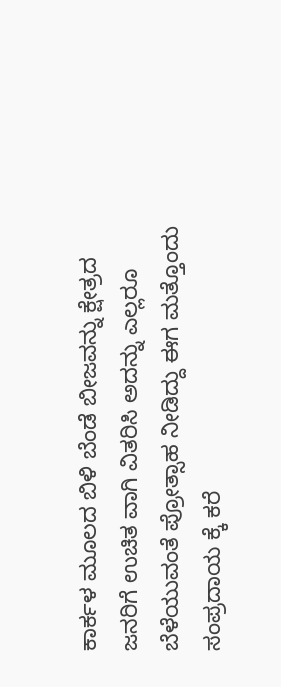ಕಾರ್ಕಳ ಮೂಲದ ಬಿಳಿ ಬೆಂಡೆ ಬೀಜವನ್ನು ಕ್ಷೇತ್ರದ ಜನರಿಗೆ ಉಚಿತ ವಾಗಿ ವಿತರಿಸಿ ಅದನ್ನು ಎಲ್ಲರೂ ಬೆಳೆಯುವಂತೆ ಪ್ರೋತ್ಸಾಹ ನೀಡಿದ್ದು ಈಗ ಮತ್ತೊಂದು ಸಂಪ್ರದಾಯ ಕ್ಕೆ ಕರೆ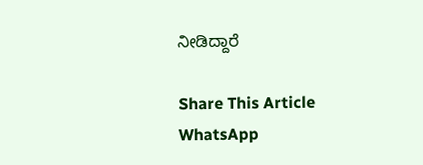ನೀಡಿದ್ದಾರೆ

Share This Article
WhatsApp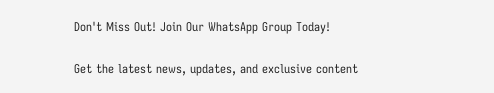Don't Miss Out! Join Our WhatsApp Group Today!

Get the latest news, updates, and exclusive content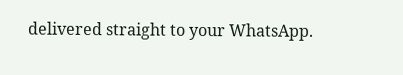delivered straight to your WhatsApp.